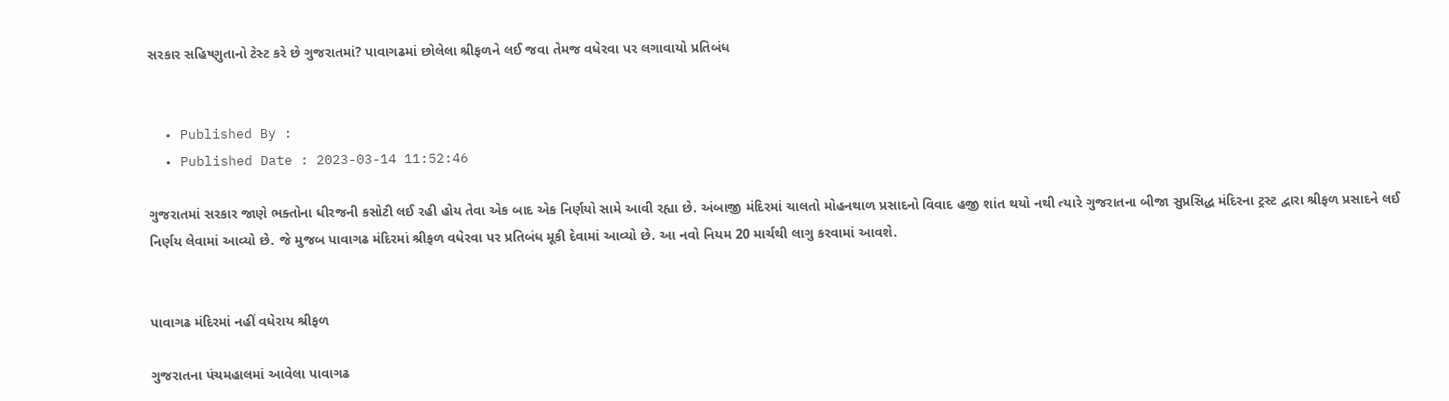સરકાર સહિષ્ણુતાનો ટેસ્ટ કરે છે ગુજરાતમાં? પાવાગઢમાં છોલેલા શ્રીફળને લઈ જવા તેમજ વધેરવા પર લગાવાયો પ્રતિબંધ


  • Published By :
  • Published Date : 2023-03-14 11:52:46

ગુજરાતમાં સરકાર જાણે ભક્તોના ધીરજની કસોટી લઈ રહી હોય તેવા એક બાદ એક નિર્ણયો સામે આવી રહ્યા છે. અંબાજી મંદિરમાં ચાલતો મોહનથાળ પ્રસાદનો વિવાદ હજી શાંત થયો નથી ત્યારે ગુજરાતના બીજા સુપ્રસિદ્ધ મંદિરના ટ્રસ્ટ દ્વારા શ્રીફળ પ્રસાદને લઈ નિર્ણય લેવામાં આવ્યો છે. જે મુજબ પાવાગઢ મંદિરમાં શ્રીફળ વધેરવા પર પ્રતિબંધ મૂકી દેવામાં આવ્યો છે. આ નવો નિયમ 20 માર્ચથી લાગુ કરવામાં આવશે.


પાવાગઢ મંદિરમાં નહીં વધેરાય શ્રીફળ

ગુજરાતના પંચમહાલમાં આવેલા પાવાગઢ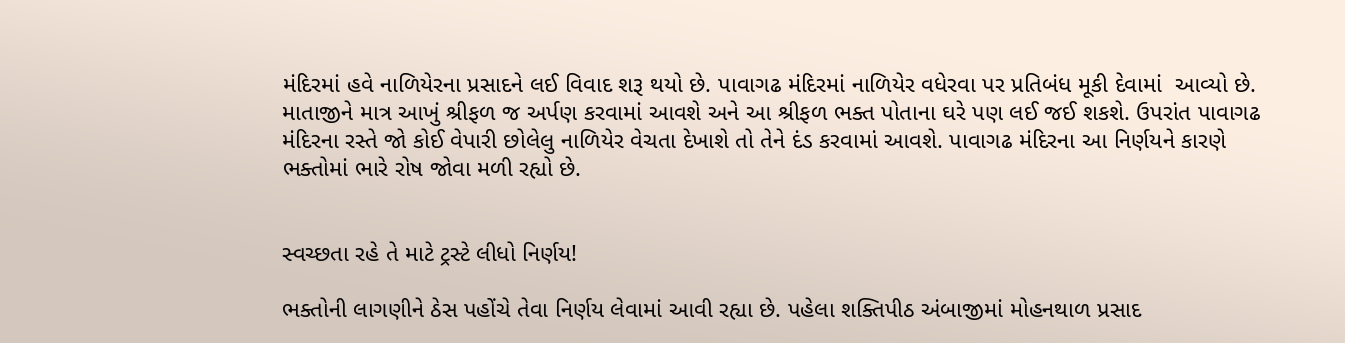મંદિરમાં હવે નાળિયેરના પ્રસાદને લઈ વિવાદ શરૂ થયો છે. પાવાગઢ મંદિરમાં નાળિયેર વધેરવા પર પ્રતિબંધ મૂકી દેવામાં  આવ્યો છે. માતાજીને માત્ર આખું શ્રીફળ જ અર્પણ કરવામાં આવશે અને આ શ્રીફળ ભક્ત પોતાના ઘરે પણ લઈ જઈ શકશે. ઉપરાંત પાવાગઢ મંદિરના રસ્તે જો કોઈ વેપારી છોલેલુ નાળિયેર વેચતા દેખાશે તો તેને દંડ કરવામાં આવશે. પાવાગઢ મંદિરના આ નિર્ણયને કારણે ભક્તોમાં ભારે રોષ જોવા મળી રહ્યો છે.


સ્વચ્છતા રહે તે માટે ટ્રસ્ટે લીધો નિર્ણય!

ભક્તોની લાગણીને ઠેસ પહોંચે તેવા નિર્ણય લેવામાં આવી રહ્યા છે. પહેલા શક્તિપીઠ અંબાજીમાં મોહનથાળ પ્રસાદ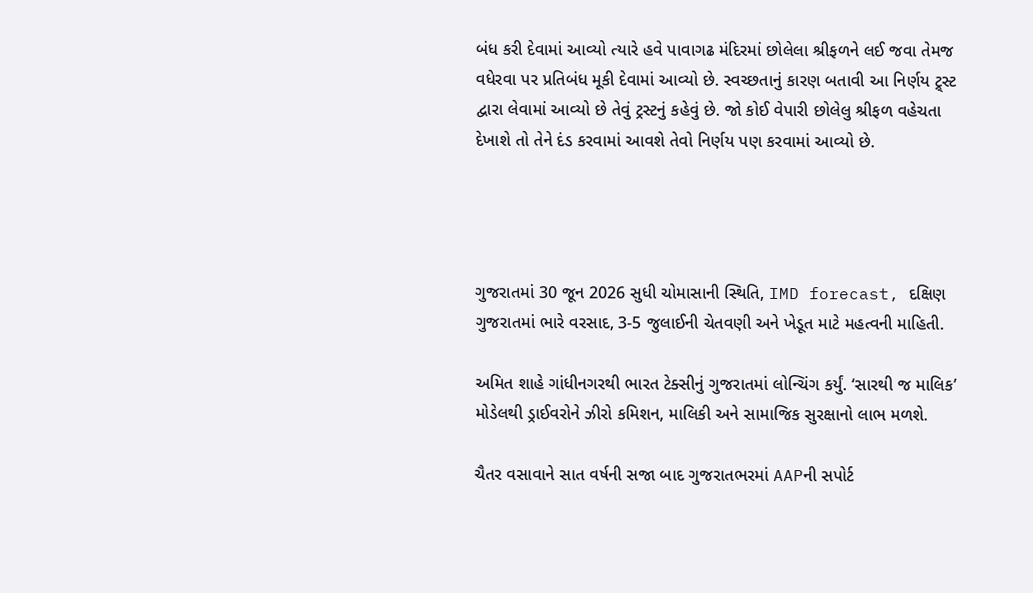બંધ કરી દેવામાં આવ્યો ત્યારે હવે પાવાગઢ મંદિરમાં છોલેલા શ્રીફળને લઈ જવા તેમજ વધેરવા પર પ્રતિબંધ મૂકી દેવામાં આવ્યો છે. સ્વચ્છતાનું કારણ બતાવી આ નિર્ણય ટ્ર્સ્ટ દ્વારા લેવામાં આવ્યો છે તેવું ટ્રસ્ટનું કહેવું છે. જો કોઈ વેપારી છોલેલુ શ્રીફળ વહેચતા દેખાશે તો તેને દંડ કરવામાં આવશે તેવો નિર્ણય પણ કરવામાં આવ્યો છે.




ગુજરાતમાં 30 જૂન 2026 સુધી ચોમાસાની સ્થિતિ, IMD forecast, દક્ષિણ ગુજરાતમાં ભારે વરસાદ, 3-5 જુલાઈની ચેતવણી અને ખેડૂત માટે મહત્વની માહિતી.

અમિત શાહે ગાંધીનગરથી ભારત ટેક્સીનું ગુજરાતમાં લોન્ચિંગ કર્યું. ‘સારથી જ માલિક’ મોડેલથી ડ્રાઈવરોને ઝીરો કમિશન, માલિકી અને સામાજિક સુરક્ષાનો લાભ મળશે.

ચૈતર વસાવાને સાત વર્ષની સજા બાદ ગુજરાતભરમાં AAPની સપોર્ટ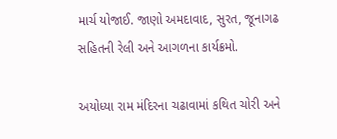માર્ચ યોજાઈ. જાણો અમદાવાદ, સુરત, જૂનાગઢ સહિતની રેલી અને આગળના કાર્યક્રમો.

અયોધ્યા રામ મંદિરના ચઢાવામાં કથિત ચોરી અને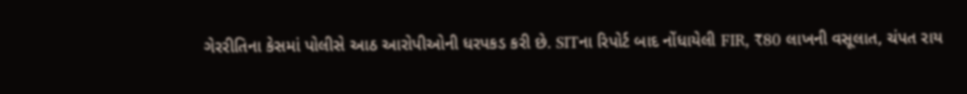ગેરરીતિના કેસમાં પોલીસે આઠ આરોપીઓની ધરપકડ કરી છે. SITના રિપોર્ટ બાદ નોંધાયેલી FIR, ₹80 લાખની વસૂલાત, ચંપત રાય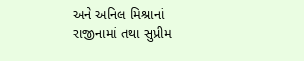અને અનિલ મિશ્રાનાં રાજીનામાં તથા સુપ્રીમ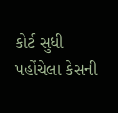કોર્ટ સુધી પહોંચેલા કેસની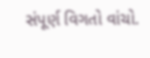સંપૂર્ણ વિગતો વાંચો.